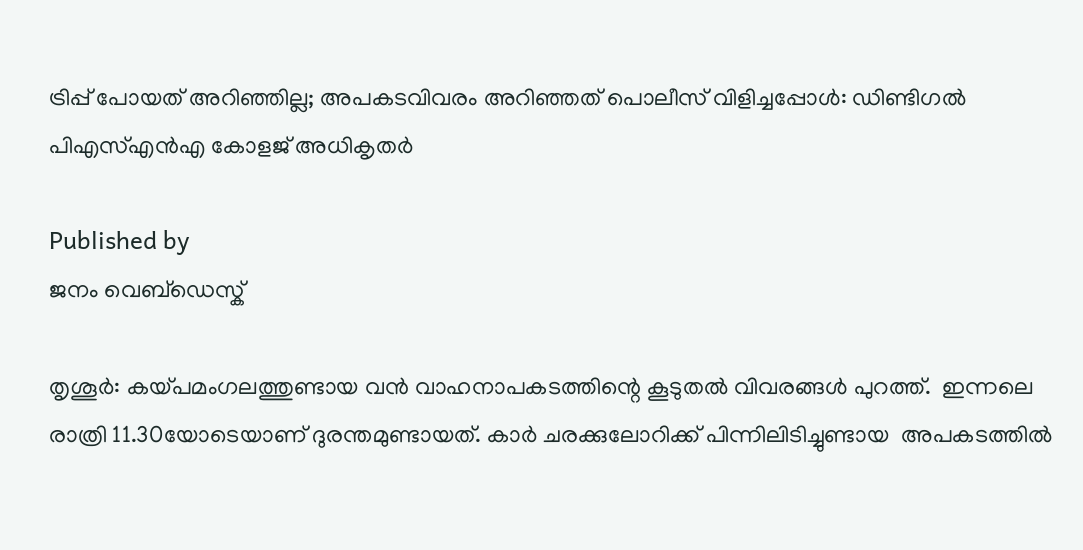ട്രിപ്പ് പോയത് അറിഞ്ഞില്ല; അപകടവിവരം അറിഞ്ഞത് പൊലീസ് വിളിച്ചപ്പോൾ: ഡിണ്ടിഗൽ പിഎസ്എൻഎ കോളജ് അധികൃതർ

Published by
ജനം വെബ്‌ഡെസ്ക്

തൃശൂർ: കയ്പമംഗലത്തുണ്ടായ വൻ വാഹനാപകടത്തിന്റെ കൂടുതൽ വിവരങ്ങൾ പുറത്ത്.  ഇന്നലെ രാത്രി 11.30യോടെയാണ് ദുരന്തമുണ്ടായത്. കാർ ചരക്കുലോറിക്ക് പിന്നിലിടിച്ചുണ്ടായ  അപകടത്തിൽ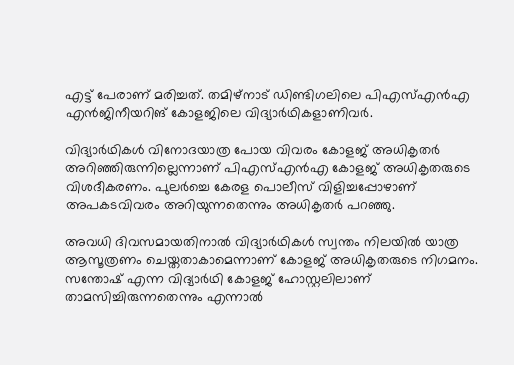എട്ട് പേരാണ് മരിച്ചത്. തമിഴ്നാട് ഡിണ്ടിഗലിലെ പിഎസ്എൻഎ എൻജിനീയറിങ് കോളജിലെ വിദ്യാർഥികളാണിവർ.

വിദ്യാർഥികൾ വിനോദയാത്ര പോയ വിവരം കോളജ് അധികൃതർ അറിഞ്ഞിരുന്നില്ലെന്നാണ് പിഎസ്എൻഎ കോളജ് അധികൃതരുടെ വിശദീകരണം. പുലർച്ചെ കേരള പൊലീസ് വിളിച്ചപ്പോഴാണ് അപകടവിവരം അറിയുന്നതെന്നും അധികൃതർ പറഞ്ഞു.

അവധി ദിവസമായതിനാൽ വിദ്യാർഥികൾ സ്വന്തം നിലയിൽ യാത്ര ആസൂത്രണം ചെയ്തതാകാമെന്നാണ് കോളജ് അധികൃതരുടെ നിഗമനം. സന്തോഷ് എന്ന വിദ്യാർഥി കോളജ് ഹോസ്റ്റലിലാണ് താമസിച്ചിരുന്നതെന്നും എന്നാൽ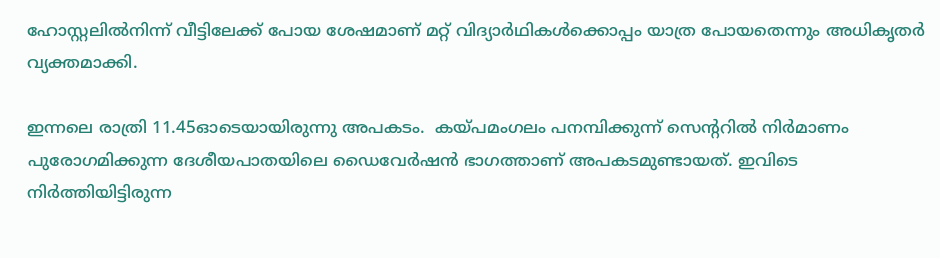ഹോസ്റ്റലിൽനിന്ന് വീട്ടിലേക്ക് പോയ ശേഷമാണ് മറ്റ് വിദ്യാർഥികൾക്കൊപ്പം യാത്ര പോയതെന്നും അധികൃതർ വ്യക്തമാക്കി.

ഇന്നലെ രാത്രി 11.45ഓടെയായിരുന്നു അപകടം.  കയ്പമംഗലം പനമ്പിക്കുന്ന് സെന്ററിൽ നിർമാണം പുരോഗമിക്കുന്ന ദേശീയപാതയിലെ ഡൈവേർഷൻ ഭാഗത്താണ് അപകടമുണ്ടായത്. ഇവിടെ നിർത്തിയിട്ടിരുന്ന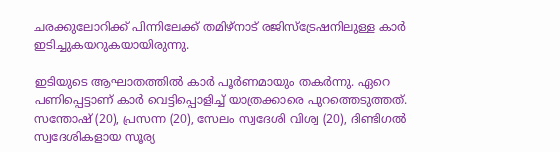ചരക്കുലോറിക്ക് പിന്നിലേക്ക് തമിഴ്നാട് രജിസ്ട്രേഷനിലുള്ള കാർ ഇടിച്ചുകയറുകയായിരുന്നു.

ഇടിയുടെ ആഘാതത്തിൽ കാർ പൂർണമായും തകർന്നു. ഏറെ പണിപ്പെട്ടാണ് കാർ വെട്ടിപ്പൊളിച്ച് യാത്രക്കാരെ പുറത്തെടുത്തത്. സന്തോഷ് (20), പ്രസന്ന (20), സേലം സ്വദേശി വിശ്വ (20), ദിണ്ടിഗൽ സ്വദേശികളായ സൂര്യ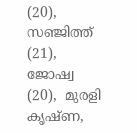(20), സഞ്ജിത്ത് (21), ജോഷ്വ (20),  മുരളി കൃഷ്ണ,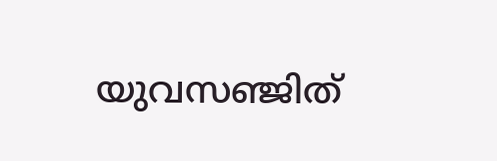യുവസഞ്ജിത്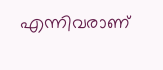എന്നിവരാണ്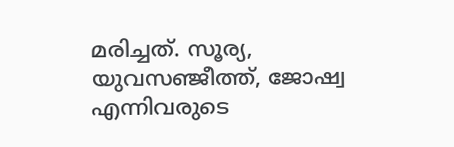മരിച്ചത്. സൂര്യ, യുവസഞ്ജീത്ത്, ജോഷ്വ  എന്നിവരുടെ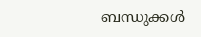ബന്ധുക്കൾ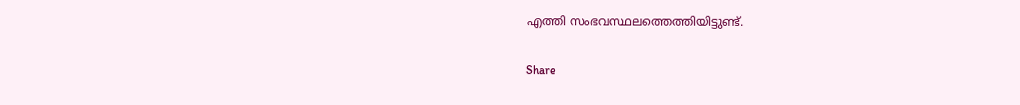എത്തി സംഭവസ്ഥലത്തെത്തിയിട്ടുണ്ട്.

Share